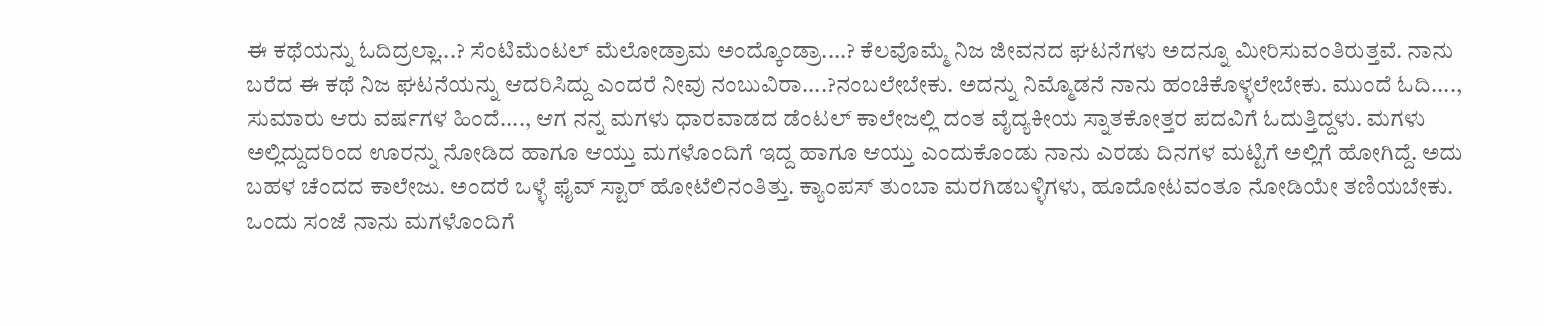ಈ ಕಥೆಯನ್ನು ಓದಿದ್ರಲ್ಲಾ...? ಸೆಂಟಿಮೆಂಟಲ್ ಮೆಲೋಡ್ರಾಮ ಅಂದ್ಕೊಂಡ್ರಾ....? ಕೆಲವೊಮ್ಮೆ ನಿಜ ಜೀವನದ ಘಟನೆಗಳು ಅದನ್ನೂ ಮೀರಿಸುವಂತಿರುತ್ತವೆ. ನಾನು ಬರೆದ ಈ ಕಥೆ ನಿಜ ಘಟನೆಯನ್ನು ಆದರಿಸಿದ್ದು ಎಂದರೆ ನೀವು ನಂಬುವಿರಾ....?ನಂಬಲೇಬೇಕು. ಅದನ್ನು ನಿಮ್ಮೊಡನೆ ನಾನು ಹಂಚಿಕೊಳ್ಳಲೇಬೇಕು. ಮುಂದೆ ಓದಿ....,
ಸುಮಾರು ಆರು ವರ್ಷಗಳ ಹಿಂದೆ...., ಆಗ ನನ್ನ ಮಗಳು ಧಾರವಾಡದ ಡೆಂಟಲ್ ಕಾಲೇಜಲ್ಲಿ ದಂತ ವೈದ್ಯಕೀಯ ಸ್ನಾತಕೋತ್ತರ ಪದವಿಗೆ ಓದುತ್ತಿದ್ದಳು. ಮಗಳು ಅಲ್ಲಿದ್ದುದರಿಂದ ಊರನ್ನು ನೋಡಿದ ಹಾಗೂ ಆಯ್ತು ಮಗಳೊಂದಿಗೆ ಇದ್ದ ಹಾಗೂ ಆಯ್ತು ಎಂದುಕೊಂಡು ನಾನು ಎರಡು ದಿನಗಳ ಮಟ್ಟಿಗೆ ಅಲ್ಲಿಗೆ ಹೋಗಿದ್ದೆ. ಅದು ಬಹಳ ಚೆಂದದ ಕಾಲೇಜು. ಅಂದರೆ ಒಳ್ಳೆ ಫೈವ್ ಸ್ಟಾರ್ ಹೋಟೆಲಿನಂತಿತ್ತು. ಕ್ಯಾಂಪಸ್ ತುಂಬಾ ಮರಗಿಡಬಳ್ಳಿಗಳು, ಹೂದೋಟವಂತೂ ನೋಡಿಯೇ ತಣಿಯಬೇಕು. ಒಂದು ಸಂಜೆ ನಾನು ಮಗಳೊಂದಿಗೆ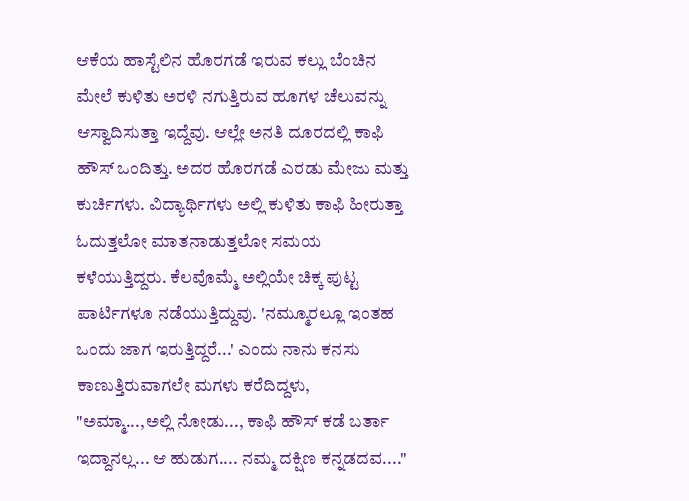ಆಕೆಯ ಹಾಸ್ಟೆಲಿನ ಹೊರಗಡೆ ಇರುವ ಕಲ್ಲು ಬೆಂಚಿನ ಮೇಲೆ ಕುಳಿತು ಅರಳಿ ನಗುತ್ತಿರುವ ಹೂಗಳ ಚೆಲುವನ್ನು ಆಸ್ವಾದಿಸುತ್ತಾ ಇದ್ದೆವು. ಆಲ್ಲೇ ಅನತಿ ದೂರದಲ್ಲಿ ಕಾಫಿ ಹೌಸ್ ಒಂದಿತ್ತು. ಅದರ ಹೊರಗಡೆ ಎರಡು ಮೇಜು ಮತ್ತು ಕುರ್ಚಿಗಳು. ವಿದ್ಯಾರ್ಥಿಗಳು ಅಲ್ಲಿ ಕುಳಿತು ಕಾಫಿ ಹೀರುತ್ತಾ ಓದುತ್ತಲೋ ಮಾತನಾಡುತ್ತಲೋ ಸಮಯ ಕಳೆಯುತ್ತಿದ್ದರು. ಕೆಲವೊಮ್ಮೆ ಅಲ್ಲಿಯೇ ಚಿಕ್ಕ ಪುಟ್ಟ ಪಾರ್ಟಿಗಳೂ ನಡೆಯುತ್ತಿದ್ದುವು. 'ನಮ್ಮೂರಲ್ಲೂ ಇಂತಹ ಒಂದು ಜಾಗ ಇರುತ್ತಿದ್ದರೆ...' ಎಂದು ನಾನು ಕನಸು ಕಾಣುತ್ತಿರುವಾಗಲೇ ಮಗಳು ಕರೆದಿದ್ದಳು,
"ಅಮ್ಮಾ...,ಅಲ್ಲಿ ನೋಡು..., ಕಾಫಿ ಹೌಸ್ ಕಡೆ ಬರ್ತಾ ಇದ್ದಾನಲ್ಲ... ಆ ಹುಡುಗ.... ನಮ್ಮ ದಕ್ಷಿಣ ಕನ್ನಡದವ...."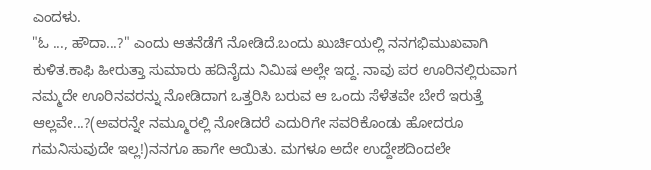ಎಂದಳು.
"ಓ ..., ಹೌದಾ...?" ಎಂದು ಆತನೆಡೆಗೆ ನೋಡಿದೆ.ಬಂದು ಖುರ್ಚಿಯಲ್ಲಿ ನನಗಭಿಮುಖವಾಗಿ ಕುಳಿತ.ಕಾಫಿ ಹೀರುತ್ತಾ ಸುಮಾರು ಹದಿನೈದು ನಿಮಿಷ ಅಲ್ಲೇ ಇದ್ದ. ನಾವು ಪರ ಊರಿನಲ್ಲಿರುವಾಗ ನಮ್ಮದೇ ಊರಿನವರನ್ನು ನೋಡಿದಾಗ ಒತ್ತರಿಸಿ ಬರುವ ಆ ಒಂದು ಸೆಳೆತವೇ ಬೇರೆ ಇರುತ್ತೆ ಆಲ್ಲವೇ...?(ಅವರನ್ನೇ ನಮ್ಮೂರಲ್ಲಿ ನೋಡಿದರೆ ಎದುರಿಗೇ ಸವರಿಕೊಂಡು ಹೋದರೂ ಗಮನಿಸುವುದೇ ಇಲ್ಲ!)ನನಗೂ ಹಾಗೇ ಆಯಿತು. ಮಗಳೂ ಅದೇ ಉದ್ದೇಶದಿಂದಲೇ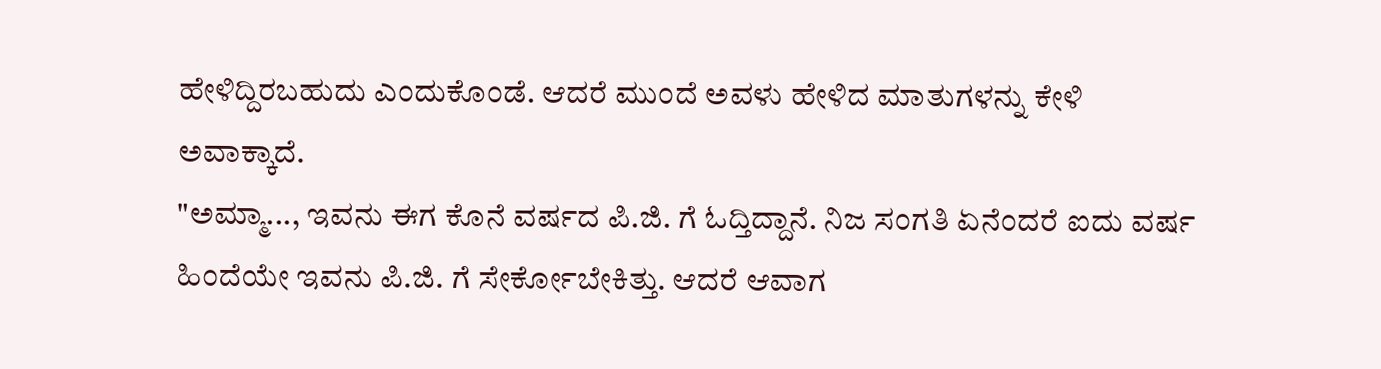ಹೇಳಿದ್ದಿರಬಹುದು ಎಂದುಕೊಂಡೆ. ಆದರೆ ಮುಂದೆ ಅವಳು ಹೇಳಿದ ಮಾತುಗಳನ್ನು ಕೇಳಿ ಅವಾಕ್ಕಾದೆ.
"ಅಮ್ಮಾ..., ಇವನು ಈಗ ಕೊನೆ ವರ್ಷದ ಪಿ.ಜಿ. ಗೆ ಓದ್ತಿದ್ದಾನೆ. ನಿಜ ಸಂಗತಿ ಏನೆಂದರೆ ಐದು ವರ್ಷ ಹಿಂದೆಯೇ ಇವನು ಪಿ.ಜಿ. ಗೆ ಸೇರ್ಕೋಬೇಕಿತ್ತು. ಆದರೆ ಆವಾಗ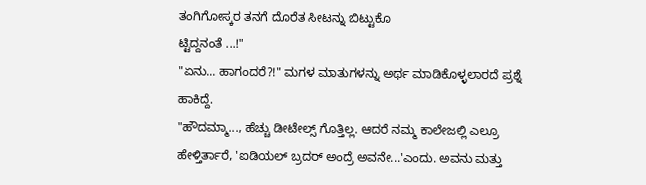ತಂಗಿಗೋಸ್ಕರ ತನಗೆ ದೊರೆತ ಸೀಟನ್ನು ಬಿಟ್ಟುಕೊ
ಟ್ಟಿದ್ದನಂತೆ ...!"
"ಏನು... ಹಾಗಂದರೆ?!" ಮಗಳ ಮಾತುಗಳನ್ನು ಅರ್ಥ ಮಾಡಿಕೊಳ್ಳಲಾರದೆ ಪ್ರಶ್ನೆ ಹಾಕಿದ್ದೆ.
"ಹೌದಮ್ಮಾ..., ಹೆಚ್ಚು ಡೀಟೇಲ್ಸ್ ಗೊತ್ತಿಲ್ಲ. ಆದರೆ ನಮ್ಮ ಕಾಲೇಜಲ್ಲಿ ಎಲ್ರೂ ಹೇಳ್ತಿರ್ತಾರೆ, 'ಐಡಿಯಲ್ ಬ್ರದರ್ ಅಂದ್ರೆ ಅವನೇ...'ಎಂದು. ಅವನು ಮತ್ತು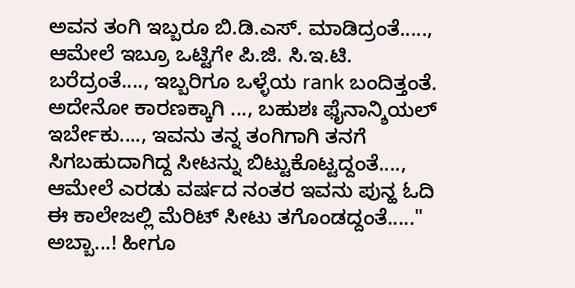ಅವನ ತಂಗಿ ಇಬ್ಬರೂ ಬಿ.ಡಿ.ಎಸ್. ಮಾಡಿದ್ರಂತೆ....., ಆಮೇಲೆ ಇಬ್ರೂ ಒಟ್ಟಿಗೇ ಪಿ.ಜಿ. ಸಿ.ಇ.ಟಿ. ಬರೆದ್ರಂತೆ...., ಇಬ್ಬರಿಗೂ ಒಳ್ಳೆಯ rank ಬಂದಿತ್ತಂತೆ. ಅದೇನೋ ಕಾರಣಕ್ಕಾಗಿ ..., ಬಹುಶಃ ಫೈನಾನ್ಶಿಯಲ್ ಇರ್ಬೇಕು...., ಇವನು ತನ್ನ ತಂಗಿಗಾಗಿ ತನಗೆ ಸಿಗಬಹುದಾಗಿದ್ದ ಸೀಟನ್ನು ಬಿಟ್ಟುಕೊಟ್ಟದ್ದಂತೆ...., ಆಮೇಲೆ ಎರಡು ವರ್ಷದ ನಂತರ ಇವನು ಪುನ್ಹ ಓದಿ ಈ ಕಾಲೇಜಲ್ಲಿ ಮೆರಿಟ್ ಸೀಟು ತಗೊಂಡದ್ದಂತೆ....."
ಅಬ್ಬಾ...! ಹೀಗೂ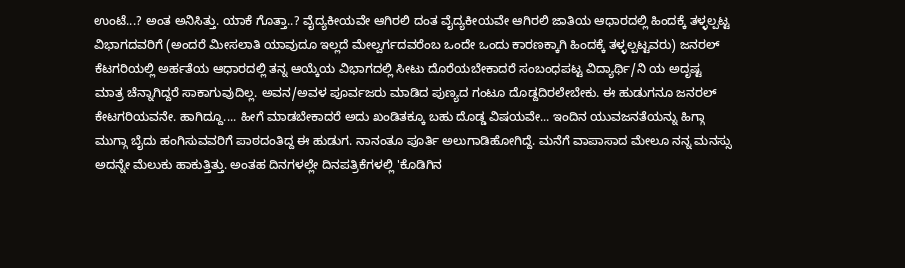ಉಂಟೆ...? ಅಂತ ಅನಿಸಿತ್ತು. ಯಾಕೆ ಗೊತ್ತಾ..? ವೈದ್ಯಕೀಯವೇ ಆಗಿರಲಿ ದಂತ ವೈದ್ಯಕೀಯವೇ ಆಗಿರಲಿ ಜಾತಿಯ ಆಧಾರದಲ್ಲಿ ಹಿಂದಕ್ಕೆ ತಳ್ಳಲ್ಪಟ್ಟ ವಿಭಾಗದವರಿಗೆ (ಅಂದರೆ ಮೀಸಲಾತಿ ಯಾವುದೂ ಇಲ್ಲದೆ ಮೇಲ್ವರ್ಗದವರೆಂಬ ಒಂದೇ ಒಂದು ಕಾರಣಕ್ಕಾಗಿ ಹಿಂದಕ್ಕೆ ತಳ್ಳಲ್ಪಟ್ಟವರು) ಜನರಲ್ ಕೆಟಗರಿಯಲ್ಲಿ ಅರ್ಹತೆಯ ಆಧಾರದಲ್ಲಿ ತನ್ನ ಆಯ್ಕೆಯ ವಿಭಾಗದಲ್ಲಿ ಸೀಟು ದೊರೆಯಬೇಕಾದರೆ ಸಂಬಂಧಪಟ್ಟ ವಿದ್ಯಾರ್ಥಿ/ನಿ ಯ ಅದೃಷ್ಟ ಮಾತ್ರ ಚೆನ್ನಾಗಿದ್ದರೆ ಸಾಕಾಗುವುದಿಲ್ಲ. ಅವನ/ಅವಳ ಪೂರ್ವಜರು ಮಾಡಿದ ಪುಣ್ಯದ ಗಂಟೂ ದೊಡ್ದದಿರಲೇಬೇಕು. ಈ ಹುಡುಗನೂ ಜನರಲ್ ಕೇಟಗರಿಯವನೇ. ಹಾಗಿದ್ದೂ.... ಹೀಗೆ ಮಾಡಬೇಕಾದರೆ ಅದು ಖಂಡಿತಕ್ಕೂ ಬಹು ದೊಡ್ಡ ವಿಷಯವೇ... ಇಂದಿನ ಯುವಜನತೆಯನ್ನು ಹಿಗ್ಗಾ ಮುಗ್ಗಾ ಬೈದು ಹಂಗಿಸುವವರಿಗೆ ಪಾಠದಂತಿದ್ದ ಈ ಹುಡುಗ. ನಾನಂತೂ ಪೂರ್ತಿ ಅಲುಗಾಡಿಹೋಗಿದ್ದೆ. ಮನೆಗೆ ವಾಪಾಸಾದ ಮೇಲೂ ನನ್ನ ಮನಸ್ಸು ಅದನ್ನೇ ಮೆಲುಕು ಹಾಕುತ್ತಿತ್ತು. ಅಂತಹ ದಿನಗಳಲ್ಲೇ ದಿನಪತ್ರಿಕೆಗಳಲ್ಲಿ 'ಕೊಡಿಗಿನ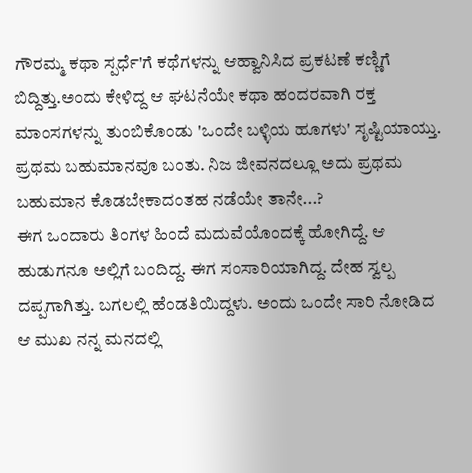ಗೌರಮ್ಮ ಕಥಾ ಸ್ಪರ್ಧೆ'ಗೆ ಕಥೆಗಳನ್ನು ಆಹ್ವಾನಿಸಿದ ಪ್ರಕಟಣೆ ಕಣ್ಣಿಗೆ ಬಿದ್ದಿತ್ತು.ಅಂದು ಕೇಳಿದ್ದ ಆ ಘಟನೆಯೇ ಕಥಾ ಹಂದರವಾಗಿ ರಕ್ತ ಮಾಂಸಗಳನ್ನು ತುಂಬಿಕೊಂಡು 'ಒಂದೇ ಬಳ್ಳಿಯ ಹೂಗಳು' ಸೃಷ್ಟಿಯಾಯ್ತು. ಪ್ರಥಮ ಬಹುಮಾನವೂ ಬಂತು. ನಿಜ ಜೀವನದಲ್ಲೂ ಅದು ಪ್ರಥಮ ಬಹುಮಾನ ಕೊಡಬೇಕಾದಂತಹ ನಡೆಯೇ ತಾನೇ...?
ಈಗ ಒಂದಾರು ತಿಂಗಳ ಹಿಂದೆ ಮದುವೆಯೊಂದಕ್ಕೆ ಹೋಗಿದ್ದೆ. ಆ ಹುಡುಗನೂ ಅಲ್ಲಿಗೆ ಬಂದಿದ್ದ. ಈಗ ಸಂಸಾರಿಯಾಗಿದ್ದ. ದೇಹ ಸ್ವಲ್ಪ ದಪ್ಪಗಾಗಿತ್ತು. ಬಗಲಲ್ಲಿ ಹೆಂಡತಿಯಿದ್ದಳು. ಅಂದು ಒಂದೇ ಸಾರಿ ನೋಡಿದ ಆ ಮುಖ ನನ್ನ ಮನದಲ್ಲಿ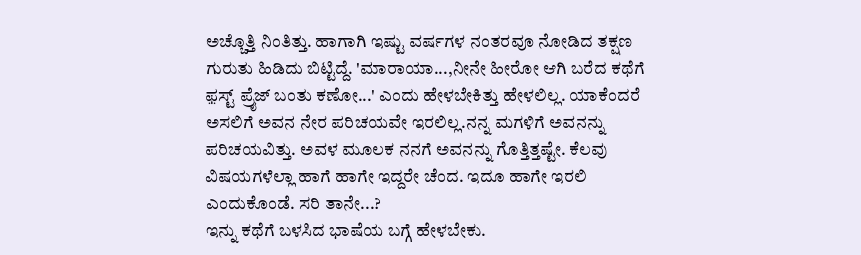ಅಚ್ಚೊತ್ತಿ ನಿಂತಿತ್ತು. ಹಾಗಾಗಿ ಇಷ್ಟು ವರ್ಷಗಳ ನಂತರವೂ ನೋಡಿದ ತಕ್ಷಣ ಗುರುತು ಹಿಡಿದು ಬಿಟ್ಟಿದ್ದೆ. 'ಮಾರಾಯಾ...,ನೀನೇ ಹೀರೋ ಆಗಿ ಬರೆದ ಕಥೆಗೆ ಫ಼ಸ್ಟ್ ಪ್ರೈಜ್ ಬಂತು ಕಣೋ...' ಎಂದು ಹೇಳಬೇಕಿತ್ತು ಹೇಳಲಿಲ್ಲ. ಯಾಕೆಂದರೆ ಅಸಲಿಗೆ ಅವನ ನೇರ ಪರಿಚಯವೇ ಇರಲಿಲ್ಲ.ನನ್ನ ಮಗಳಿಗೆ ಅವನನ್ನು ಪರಿಚಯವಿತ್ತು. ಅವಳ ಮೂಲಕ ನನಗೆ ಅವನನ್ನು ಗೊತ್ತಿತ್ತಷ್ಟೇ. ಕೆಲವು ವಿಷಯಗಳೆಲ್ಲಾ ಹಾಗೆ ಹಾಗೇ ಇದ್ದರೇ ಚೆಂದ. ಇದೂ ಹಾಗೇ ಇರಲಿ ಎಂದುಕೊಂಡೆ. ಸರಿ ತಾನೇ...?
ಇನ್ನು ಕಥೆಗೆ ಬಳಸಿದ ಭಾಷೆಯ ಬಗ್ಗೆ ಹೇಳಬೇಕು.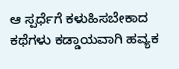ಆ ಸ್ಪರ್ಧೆಗೆ ಕಳುಹಿಸಬೇಕಾದ ಕಥೆಗಳು ಕಡ್ಡಾಯವಾಗಿ ಹವ್ಯಕ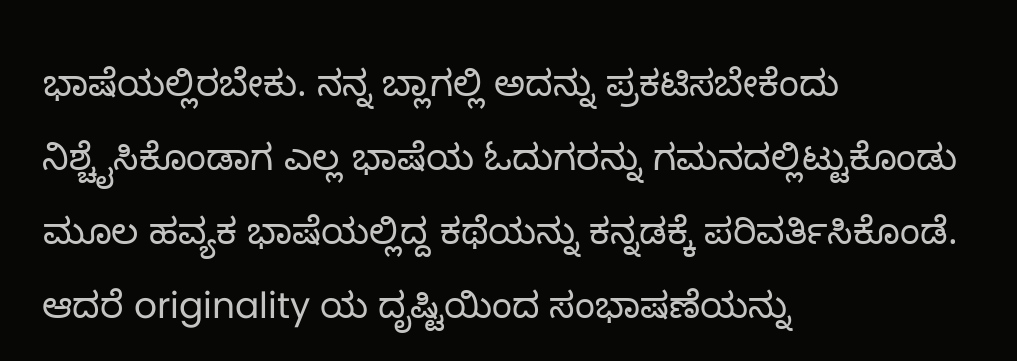ಭಾಷೆಯಲ್ಲಿರಬೇಕು. ನನ್ನ ಬ್ಲಾಗಲ್ಲಿ ಅದನ್ನು ಪ್ರಕಟಿಸಬೇಕೆಂದು ನಿಶ್ಚೈಸಿಕೊಂಡಾಗ ಎಲ್ಲ ಭಾಷೆಯ ಓದುಗರನ್ನು ಗಮನದಲ್ಲಿಟ್ಟುಕೊಂಡು ಮೂಲ ಹವ್ಯಕ ಭಾಷೆಯಲ್ಲಿದ್ದ ಕಥೆಯನ್ನು ಕನ್ನಡಕ್ಕೆ ಪರಿವರ್ತಿಸಿಕೊಂಡೆ. ಆದರೆ originality ಯ ದೃಷ್ಟಿಯಿಂದ ಸಂಭಾಷಣೆಯನ್ನು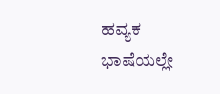ಹವ್ಯಕ ಭಾಷೆಯಲ್ಲೇ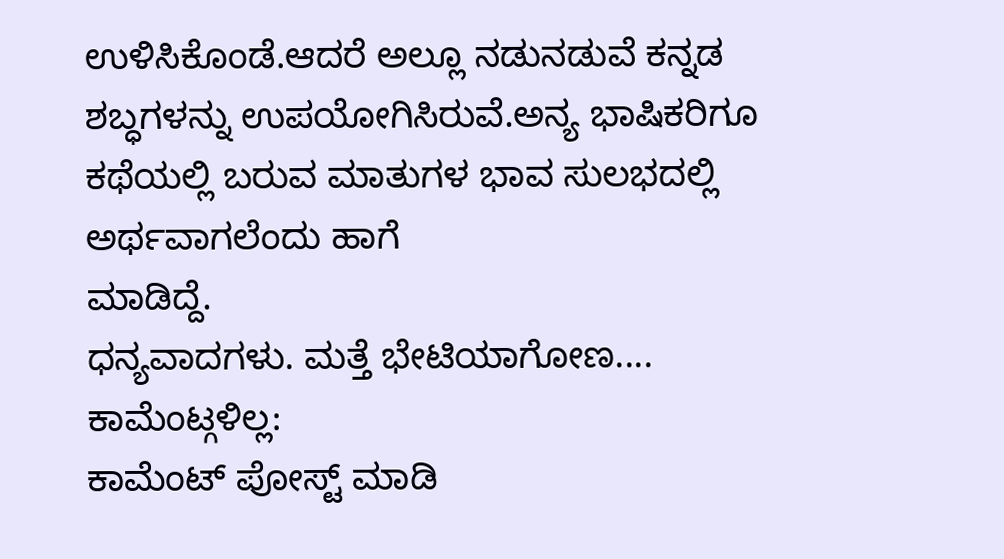ಉಳಿಸಿಕೊಂಡೆ.ಆದರೆ ಅಲ್ಲೂ ನಡುನಡುವೆ ಕನ್ನಡ ಶಬ್ಧಗಳನ್ನು ಉಪಯೋಗಿಸಿರುವೆ.ಅನ್ಯ ಭಾಷಿಕರಿಗೂ ಕಥೆಯಲ್ಲಿ ಬರುವ ಮಾತುಗಳ ಭಾವ ಸುಲಭದಲ್ಲಿ ಅರ್ಥವಾಗಲೆಂದು ಹಾಗೆ
ಮಾಡಿದ್ದೆ.
ಧನ್ಯವಾದಗಳು. ಮತ್ತೆ ಭೇಟಿಯಾಗೋಣ....
ಕಾಮೆಂಟ್ಗಳಿಲ್ಲ:
ಕಾಮೆಂಟ್ ಪೋಸ್ಟ್ ಮಾಡಿ